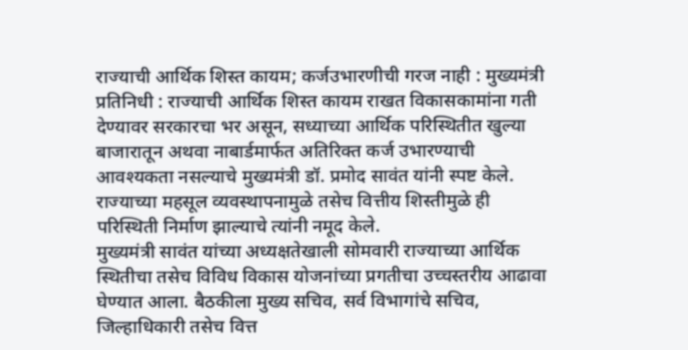राज्याची आर्थिक शिस्त कायम; कर्जउभारणीची गरज नाही : मुख्यमंत्री
प्रतिनिधी : राज्याची आर्थिक शिस्त कायम राखत विकासकामांना गती देण्यावर सरकारचा भर असून, सध्याच्या आर्थिक परिस्थितीत खुल्या बाजारातून अथवा नाबार्डमार्फत अतिरिक्त कर्ज उभारण्याची आवश्यकता नसल्याचे मुख्यमंत्री डॉ. प्रमोद सावंत यांनी स्पष्ट केले. राज्याच्या महसूल व्यवस्थापनामुळे तसेच वित्तीय शिस्तीमुळे ही परिस्थिती निर्माण झाल्याचे त्यांनी नमूद केले.
मुख्यमंत्री सावंत यांच्या अध्यक्षतेखाली सोमवारी राज्याच्या आर्थिक स्थितीचा तसेच विविध विकास योजनांच्या प्रगतीचा उच्चस्तरीय आढावा घेण्यात आला. बैठकीला मुख्य सचिव, सर्व विभागांचे सचिव, जिल्हाधिकारी तसेच वित्त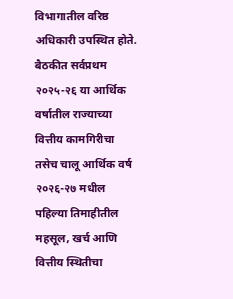विभागातील वरिष्ठ अधिकारी उपस्थित होते.
बैठकीत सर्वप्रथम २०२५-२६ या आर्थिक वर्षातील राज्याच्या वित्तीय कामगिरीचा तसेच चालू आर्थिक वर्ष २०२६-२७ मधील पहिल्या तिमाहीतील महसूल, खर्च आणि वित्तीय स्थितीचा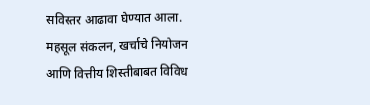सविस्तर आढावा घेण्यात आला. महसूल संकलन, खर्चाचे नियोजन आणि वित्तीय शिस्तीबाबत विविध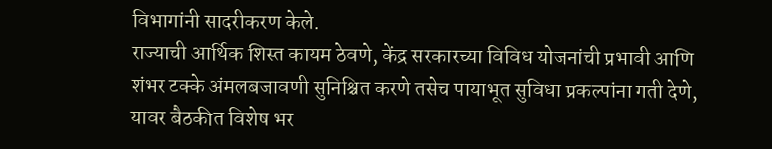विभागांनी सादरीकरण केले.
राज्याची आर्थिक शिस्त कायम ठेवणे, केंद्र सरकारच्या विविध योजनांची प्रभावी आणि शंभर टक्के अंमलबजावणी सुनिश्चित करणे तसेच पायाभूत सुविधा प्रकल्पांना गती देणे, यावर बैठकीत विशेष भर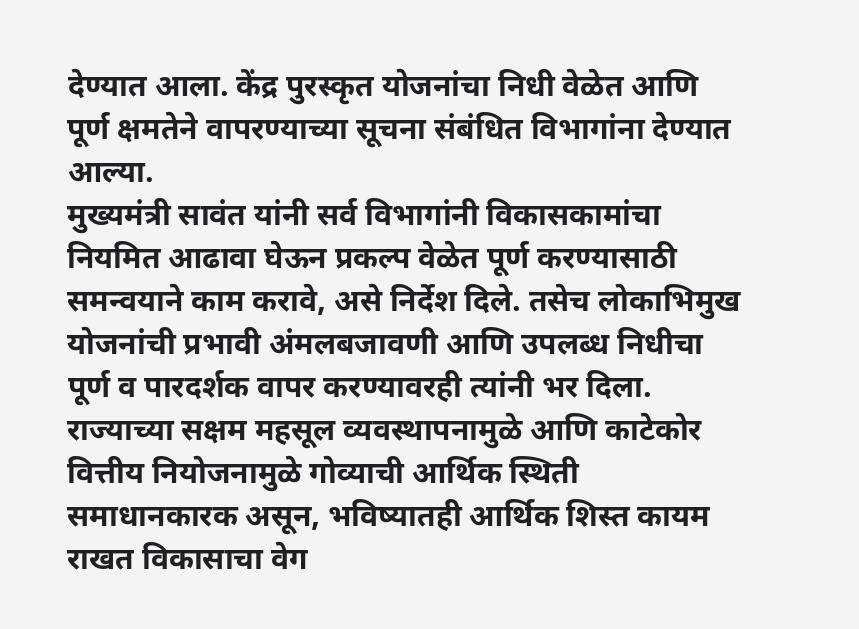देण्यात आला. केंद्र पुरस्कृत योजनांचा निधी वेळेत आणि पूर्ण क्षमतेने वापरण्याच्या सूचना संबंधित विभागांना देण्यात आल्या.
मुख्यमंत्री सावंत यांनी सर्व विभागांनी विकासकामांचा नियमित आढावा घेऊन प्रकल्प वेळेत पूर्ण करण्यासाठी समन्वयाने काम करावे, असे निर्देश दिले. तसेच लोकाभिमुख योजनांची प्रभावी अंमलबजावणी आणि उपलब्ध निधीचा पूर्ण व पारदर्शक वापर करण्यावरही त्यांनी भर दिला.
राज्याच्या सक्षम महसूल व्यवस्थापनामुळे आणि काटेकोर वित्तीय नियोजनामुळे गोव्याची आर्थिक स्थिती समाधानकारक असून, भविष्यातही आर्थिक शिस्त कायम राखत विकासाचा वेग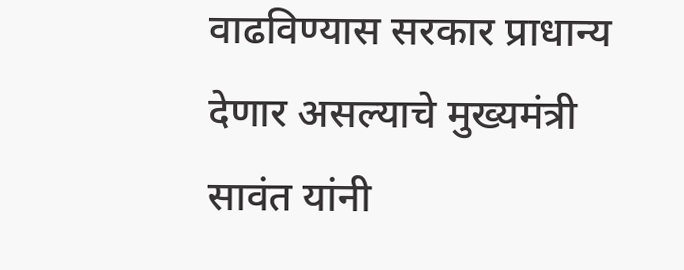वाढविण्यास सरकार प्राधान्य देणार असल्याचे मुख्यमंत्री सावंत यांनी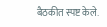बैठकीत स्पष्ट केले.